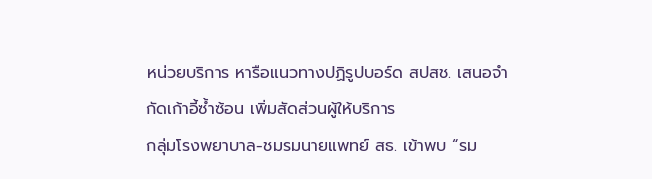หน่วยบริการ หารือแนวทางปฏิรูปบอร์ด สปสช. เสนอจำกัดเก้าอี้ซ้ำซ้อน เพิ่มสัดส่วนผู้ให้บริการ
กลุ่มโรงพยาบาล-ชมรมนายแพทย์ สธ. เข้าพบ “รม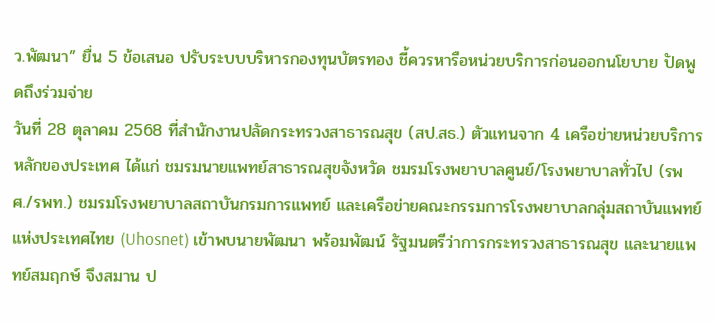ว.พัฒนา” ยื่น 5 ข้อเสนอ ปรับระบบบริหารกองทุนบัตรทอง ชี้ควรหารือหน่วยบริการก่อนออกนโยบาย ปัดพูดถึงร่วมจ่าย
วันที่ 28 ตุลาคม 2568 ที่สำนักงานปลัดกระทรวงสาธารณสุข (สป.สธ.) ตัวแทนจาก 4 เครือข่ายหน่วยบริการหลักของประเทศ ได้แก่ ชมรมนายแพทย์สาธารณสุขจังหวัด ชมรมโรงพยาบาลศูนย์/โรงพยาบาลทั่วไป (รพศ./รพท.) ชมรมโรงพยาบาลสถาบันกรมการแพทย์ และเครือข่ายคณะกรรมการโรงพยาบาลกลุ่มสถาบันแพทย์แห่งประเทศไทย (Uhosnet) เข้าพบนายพัฒนา พร้อมพัฒน์ รัฐมนตรีว่าการกระทรวงสาธารณสุข และนายแพทย์สมฤกษ์ จึงสมาน ป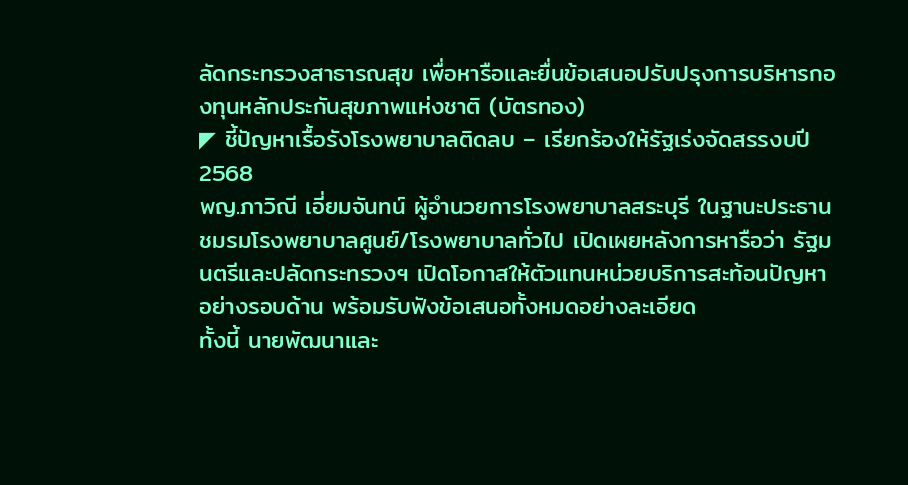ลัดกระทรวงสาธารณสุข เพื่อหารือและยื่นข้อเสนอปรับปรุงการบริหารกองทุนหลักประกันสุขภาพแห่งชาติ (บัตรทอง)
◤ ชี้ปัญหาเรื้อรังโรงพยาบาลติดลบ – เรียกร้องให้รัฐเร่งจัดสรรงบปี 2568
พญ.ภาวิณี เอี่ยมจันทน์ ผู้อำนวยการโรงพยาบาลสระบุรี ในฐานะประธานชมรมโรงพยาบาลศูนย์/โรงพยาบาลทั่วไป เปิดเผยหลังการหารือว่า รัฐมนตรีและปลัดกระทรวงฯ เปิดโอกาสให้ตัวแทนหน่วยบริการสะท้อนปัญหาอย่างรอบด้าน พร้อมรับฟังข้อเสนอทั้งหมดอย่างละเอียด
ทั้งนี้ นายพัฒนาและ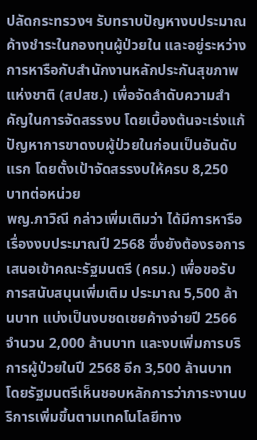ปลัดกระทรวงฯ รับทราบปัญหางบประมาณค้างชำระในกองทุนผู้ป่วยใน และอยู่ระหว่างการหารือกับสำนักงานหลักประกันสุขภาพแห่งชาติ (สปสช.) เพื่อจัดลำดับความสำคัญในการจัดสรรงบ โดยเบื้องต้นจะเร่งแก้ปัญหาการขาดงบผู้ป่วยในก่อนเป็นอันดับแรก โดยตั้งเป้าจัดสรรงบให้ครบ 8,250 บาทต่อหน่วย
พญ.ภาวิณี กล่าวเพิ่มเติมว่า ได้มีการหารือเรื่องงบประมาณปี 2568 ซึ่งยังต้องรอการเสนอเข้าคณะรัฐมนตรี (ครม.) เพื่อขอรับการสนับสนุนเพิ่มเติม ประมาณ 5,500 ล้านบาท แบ่งเป็นงบชดเชยค้างจ่ายปี 2566 จำนวน 2,000 ล้านบาท และงบเพิ่มการบริการผู้ป่วยในปี 2568 อีก 3,500 ล้านบาท โดยรัฐมนตรีเห็นชอบหลักการว่าภาระงานบริการเพิ่มขึ้นตามเทคโนโลยีทาง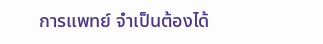การแพทย์ จำเป็นต้องได้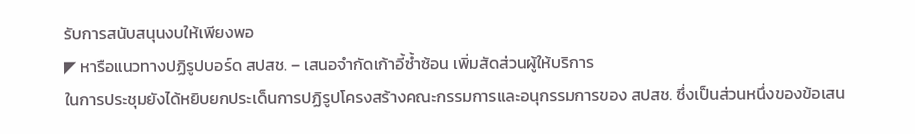รับการสนับสนุนงบให้เพียงพอ
◤ หารือแนวทางปฏิรูปบอร์ด สปสช. – เสนอจำกัดเก้าอี้ซ้ำซ้อน เพิ่มสัดส่วนผู้ให้บริการ
ในการประชุมยังได้หยิบยกประเด็นการปฏิรูปโครงสร้างคณะกรรมการและอนุกรรมการของ สปสช. ซึ่งเป็นส่วนหนึ่งของข้อเสน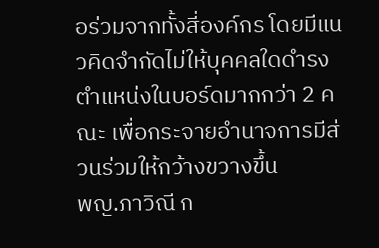อร่วมจากทั้งสี่องค์กร โดยมีแนวคิดจำกัดไม่ให้บุคคลใดดำรงตำแหน่งในบอร์ดมากกว่า 2 คณะ เพื่อกระจายอำนาจการมีส่วนร่วมให้กว้างขวางขึ้น
พญ.ภาวิณี ก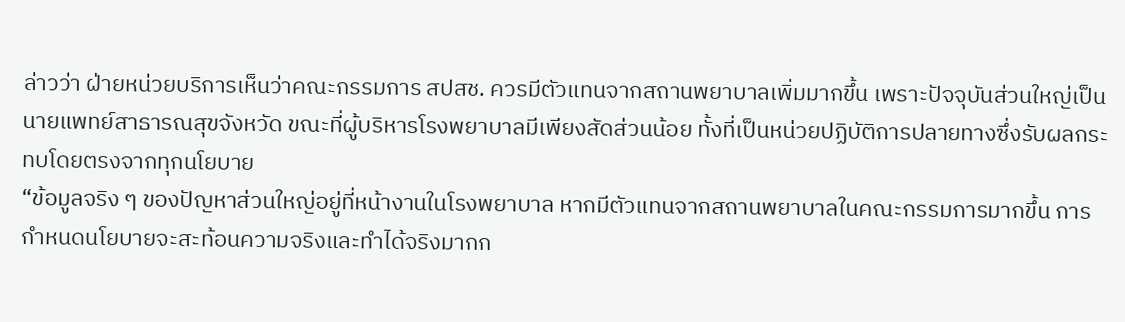ล่าวว่า ฝ่ายหน่วยบริการเห็นว่าคณะกรรมการ สปสช. ควรมีตัวแทนจากสถานพยาบาลเพิ่มมากขึ้น เพราะปัจจุบันส่วนใหญ่เป็นนายแพทย์สาธารณสุขจังหวัด ขณะที่ผู้บริหารโรงพยาบาลมีเพียงสัดส่วนน้อย ทั้งที่เป็นหน่วยปฏิบัติการปลายทางซึ่งรับผลกระทบโดยตรงจากทุกนโยบาย
“ข้อมูลจริง ๆ ของปัญหาส่วนใหญ่อยู่ที่หน้างานในโรงพยาบาล หากมีตัวแทนจากสถานพยาบาลในคณะกรรมการมากขึ้น การกำหนดนโยบายจะสะท้อนความจริงและทำได้จริงมากก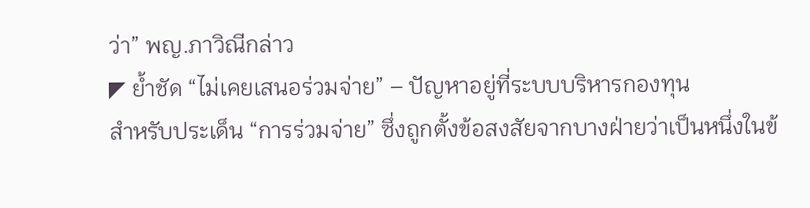ว่า” พญ.ภาวิณีกล่าว
◤ ย้ำชัด “ไม่เคยเสนอร่วมจ่าย” – ปัญหาอยู่ที่ระบบบริหารกองทุน
สำหรับประเด็น “การร่วมจ่าย” ซึ่งถูกตั้งข้อสงสัยจากบางฝ่ายว่าเป็นหนึ่งในข้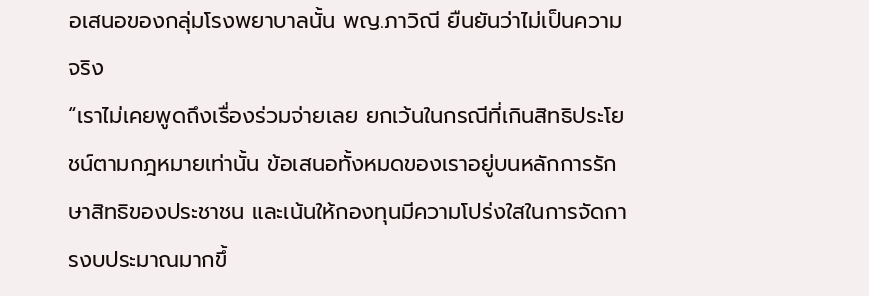อเสนอของกลุ่มโรงพยาบาลนั้น พญ.ภาวิณี ยืนยันว่าไม่เป็นความจริง
“เราไม่เคยพูดถึงเรื่องร่วมจ่ายเลย ยกเว้นในกรณีที่เกินสิทธิประโยชน์ตามกฎหมายเท่านั้น ข้อเสนอทั้งหมดของเราอยู่บนหลักการรักษาสิทธิของประชาชน และเน้นให้กองทุนมีความโปร่งใสในการจัดการงบประมาณมากขึ้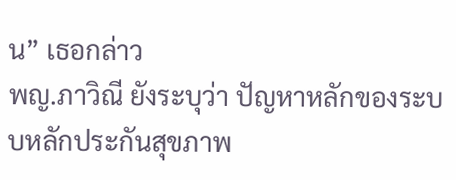น” เธอกล่าว
พญ.ภาวิณี ยังระบุว่า ปัญหาหลักของระบบหลักประกันสุขภาพ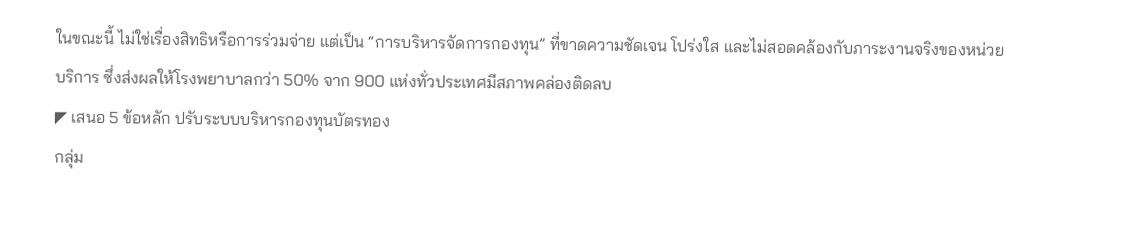ในขณะนี้ ไม่ใช่เรื่องสิทธิหรือการร่วมจ่าย แต่เป็น “การบริหารจัดการกองทุน” ที่ขาดความชัดเจน โปร่งใส และไม่สอดคล้องกับภาระงานจริงของหน่วยบริการ ซึ่งส่งผลให้โรงพยาบาลกว่า 50% จาก 900 แห่งทั่วประเทศมีสภาพคล่องติดลบ
◤ เสนอ 5 ข้อหลัก ปรับระบบบริหารกองทุนบัตรทอง
กลุ่ม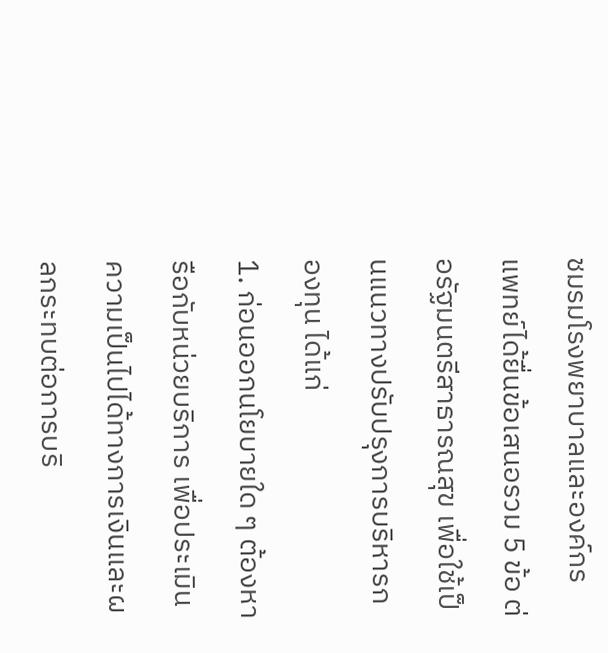ชมรมโรงพยาบาลและองค์กรแพทย์ได้ยื่นข้อเสนอรวม 5 ข้อ ต่อรัฐมนตรีสาธารณสุข เพื่อใช้เป็นแนวทางปรับปรุงการบริหารกองทุน ได้แก่
1. ก่อนออกนโยบายใด ๆ ต้องหารือกับหน่วยบริการ เพื่อประเมินความเป็นไปได้ทางการเงินและผลกระทบต่อการบริ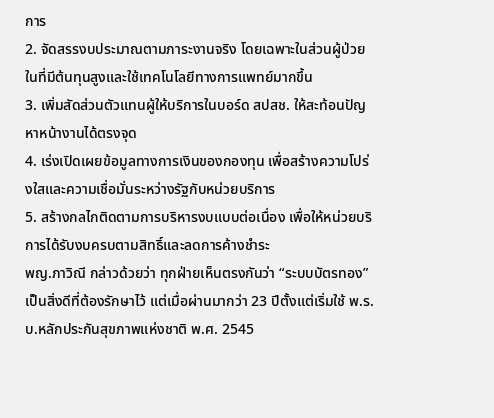การ
2. จัดสรรงบประมาณตามภาระงานจริง โดยเฉพาะในส่วนผู้ป่วยในที่มีต้นทุนสูงและใช้เทคโนโลยีทางการแพทย์มากขึ้น
3. เพิ่มสัดส่วนตัวแทนผู้ให้บริการในบอร์ด สปสช. ให้สะท้อนปัญหาหน้างานได้ตรงจุด
4. เร่งเปิดเผยข้อมูลทางการเงินของกองทุน เพื่อสร้างความโปร่งใสและความเชื่อมั่นระหว่างรัฐกับหน่วยบริการ
5. สร้างกลไกติดตามการบริหารงบแบบต่อเนื่อง เพื่อให้หน่วยบริการได้รับงบครบตามสิทธิ์และลดการค้างชำระ
พญ.ภาวิณี กล่าวด้วยว่า ทุกฝ่ายเห็นตรงกันว่า “ระบบบัตรทอง” เป็นสิ่งดีที่ต้องรักษาไว้ แต่เมื่อผ่านมากว่า 23 ปีตั้งแต่เริ่มใช้ พ.ร.บ.หลักประกันสุขภาพแห่งชาติ พ.ศ. 2545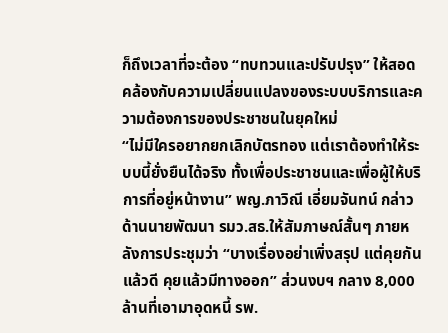ก็ถึงเวลาที่จะต้อง “ทบทวนและปรับปรุง” ให้สอดคล้องกับความเปลี่ยนแปลงของระบบบริการและความต้องการของประชาชนในยุคใหม่
“ไม่มีใครอยากยกเลิกบัตรทอง แต่เราต้องทำให้ระบบนี้ยั่งยืนได้จริง ทั้งเพื่อประชาชนและเพื่อผู้ให้บริการที่อยู่หน้างาน” พญ.ภาวิณี เอี่ยมจันทน์ กล่าว
ด้านนายพัฒนา รมว.สธ.ให้สัมภาษณ์สั้นๆ ภายหลังการประชุมว่า “บางเรื่องอย่าเพิ่งสรุป แต่คุยกันแล้วดี คุยแล้วมีทางออก” ส่วนงบฯ กลาง 8,000 ล้านที่เอามาอุดหนี้ รพ.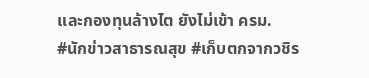และกองทุนล้างไต ยังไม่เข้า ครม.
#นักข่าวสาธารณสุข #เก็บตกจากวชิร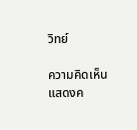วิทย์

ความคิดเห็น
แสดงค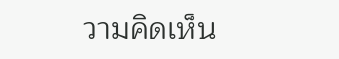วามคิดเห็น